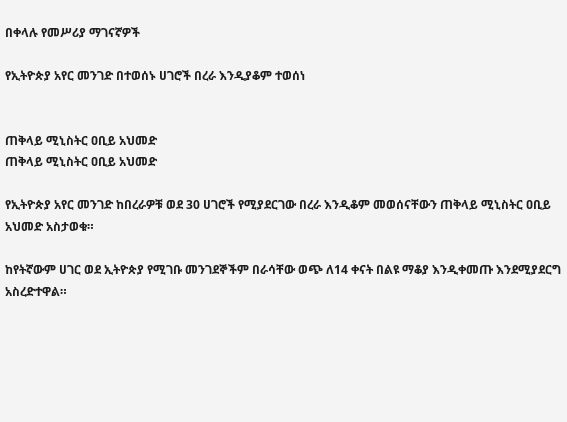በቀላሉ የመሥሪያ ማገናኛዎች

የኢትዮጵያ አየር መንገድ በተወሰኑ ሀገሮች በረራ እንዲያቆም ተወሰነ


ጠቅላይ ሚኒስትር ዐቢይ አህመድ
ጠቅላይ ሚኒስትር ዐቢይ አህመድ

የኢትዮጵያ አየር መንገድ ከበረራዎቹ ወደ 30 ሀገሮች የሚያደርገው በረራ እንዲቆም መወሰናቸውን ጠቅላይ ሚኒስትር ዐቢይ አህመድ አስታወቁ።

ከየትኛውም ሀገር ወደ ኢትዮጵያ የሚገቡ መንገደኞችም በራሳቸው ወጭ ለ14 ቀናት በልዩ ማቆያ እንዲቀመጡ እንደሚያደርግ አስረድተዋል።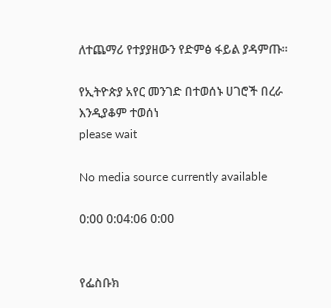ለተጨማሪ የተያያዘውን የድምፅ ፋይል ያዳምጡ።

የኢትዮጵያ አየር መንገድ በተወሰኑ ሀገሮች በረራ እንዲያቆም ተወሰነ
please wait

No media source currently available

0:00 0:04:06 0:00


የፌስቡክ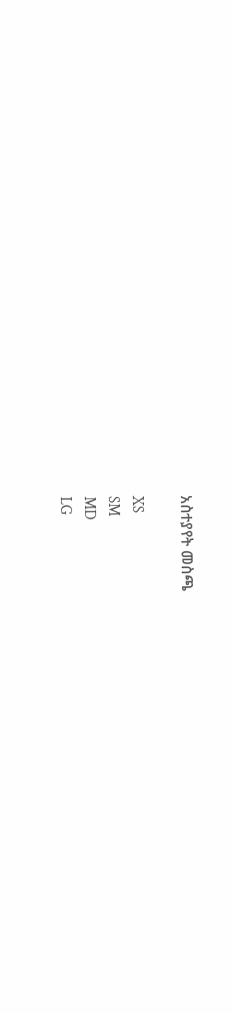አስተያየት መስጫ

XS
SM
MD
LG